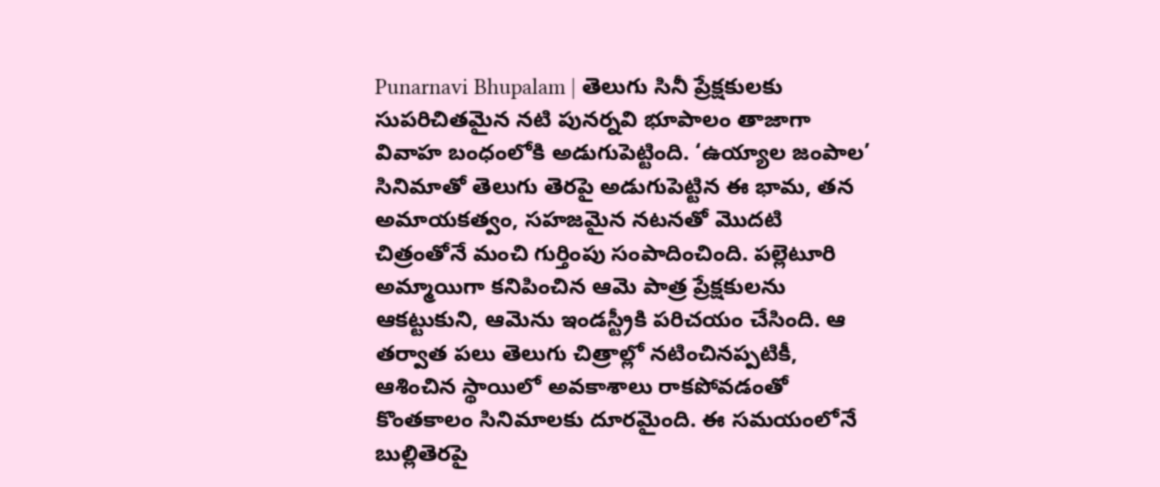Punarnavi Bhupalam | తెలుగు సినీ ప్రేక్షకులకు సుపరిచితమైన నటి పునర్నవి భూపాలం తాజాగా వివాహ బంధంలోకి అడుగుపెట్టింది. ‘ఉయ్యాల జంపాల’ సినిమాతో తెలుగు తెరపై అడుగుపెట్టిన ఈ భామ, తన అమాయకత్వం, సహజమైన నటనతో మొదటి చిత్రంతోనే మంచి గుర్తింపు సంపాదించింది. పల్లెటూరి అమ్మాయిగా కనిపించిన ఆమె పాత్ర ప్రేక్షకులను ఆకట్టుకుని, ఆమెను ఇండస్ట్రీకి పరిచయం చేసింది. ఆ తర్వాత పలు తెలుగు చిత్రాల్లో నటించినప్పటికీ, ఆశించిన స్థాయిలో అవకాశాలు రాకపోవడంతో కొంతకాలం సినిమాలకు దూరమైంది. ఈ సమయంలోనే బుల్లితెరపై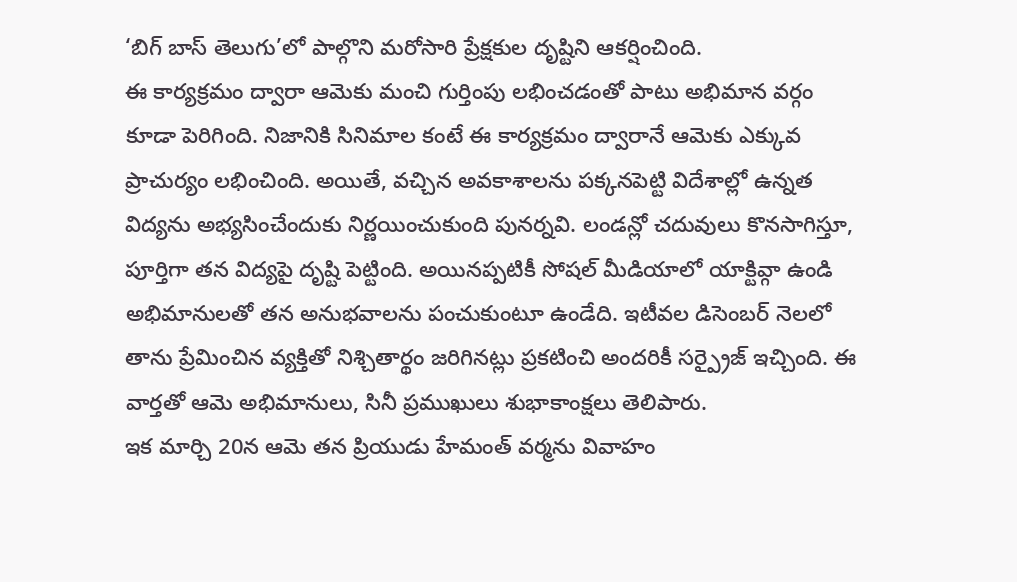‘బిగ్ బాస్ తెలుగు’లో పాల్గొని మరోసారి ప్రేక్షకుల దృష్టిని ఆకర్షించింది.
ఈ కార్యక్రమం ద్వారా ఆమెకు మంచి గుర్తింపు లభించడంతో పాటు అభిమాన వర్గం కూడా పెరిగింది. నిజానికి సినిమాల కంటే ఈ కార్యక్రమం ద్వారానే ఆమెకు ఎక్కువ ప్రాచుర్యం లభించింది. అయితే, వచ్చిన అవకాశాలను పక్కనపెట్టి విదేశాల్లో ఉన్నత విద్యను అభ్యసించేందుకు నిర్ణయించుకుంది పునర్నవి. లండన్లో చదువులు కొనసాగిస్తూ, పూర్తిగా తన విద్యపై దృష్టి పెట్టింది. అయినప్పటికీ సోషల్ మీడియాలో యాక్టివ్గా ఉండి అభిమానులతో తన అనుభవాలను పంచుకుంటూ ఉండేది. ఇటీవల డిసెంబర్ నెలలో తాను ప్రేమించిన వ్యక్తితో నిశ్చితార్థం జరిగినట్లు ప్రకటించి అందరికీ సర్ప్రైజ్ ఇచ్చింది. ఈ వార్తతో ఆమె అభిమానులు, సినీ ప్రముఖులు శుభాకాంక్షలు తెలిపారు.
ఇక మార్చి 20న ఆమె తన ప్రియుడు హేమంత్ వర్మను వివాహం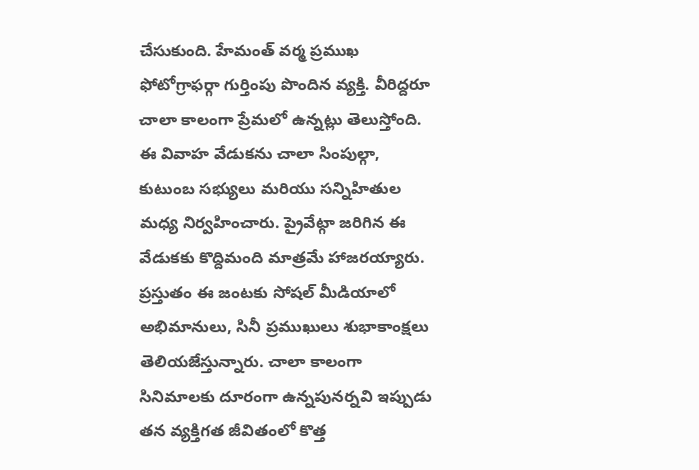చేసుకుంది. హేమంత్ వర్మ ప్రముఖ ఫోటోగ్రాఫర్గా గుర్తింపు పొందిన వ్యక్తి. వీరిద్దరూ చాలా కాలంగా ప్రేమలో ఉన్నట్లు తెలుస్తోంది. ఈ వివాహ వేడుకను చాలా సింపుల్గా, కుటుంబ సభ్యులు మరియు సన్నిహితుల మధ్య నిర్వహించారు. ప్రైవేట్గా జరిగిన ఈ వేడుకకు కొద్దిమంది మాత్రమే హాజరయ్యారు. ప్రస్తుతం ఈ జంటకు సోషల్ మీడియాలో అభిమానులు, సినీ ప్రముఖులు శుభాకాంక్షలు తెలియజేస్తున్నారు. చాలా కాలంగా సినిమాలకు దూరంగా ఉన్నపునర్నవి ఇప్పుడు తన వ్యక్తిగత జీవితంలో కొత్త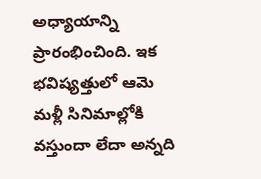అధ్యాయాన్ని ప్రారంభించింది. ఇక భవిష్యత్తులో ఆమె మళ్లీ సినిమాల్లోకి వస్తుందా లేదా అన్నది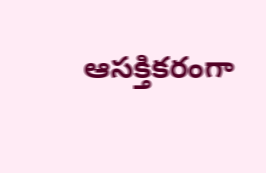ఆసక్తికరంగా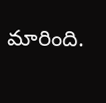మారింది.